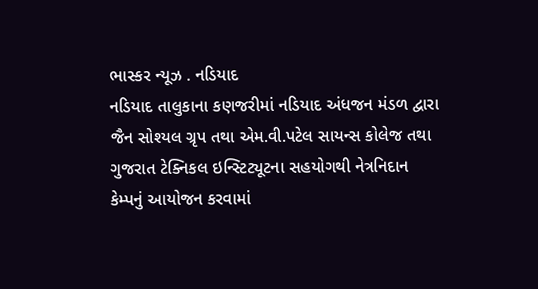ભાસ્કર ન્યૂઝ . નડિયાદ
નડિયાદ તાલુકાના કણજરીમાં નડિયાદ અંધજન મંડળ દ્વારા જૈન સોશ્યલ ગ્રૃપ તથા એમ.વી.પટેલ સાયન્સ કોલેજ તથા ગુજરાત ટેક્નિકલ ઇન્સ્ટિટ્યૂટના સહયોગથી નેત્રનિદાન કેમ્પનું આયોજન કરવામાં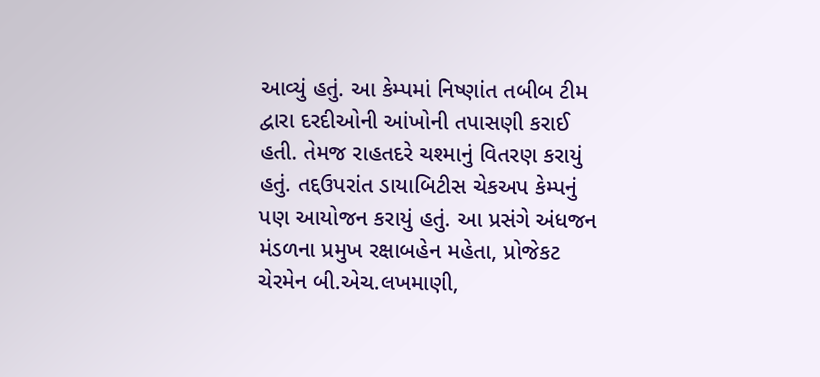આવ્યું હતું. આ કેમ્પમાં નિષ્ણાંત તબીબ ટીમ દ્વારા દરદીઓની આંખોની તપાસણી કરાઈ હતી. તેમજ રાહતદરે ચશ્માનું વિતરણ કરાયું હતું. તદ્દઉપરાંત ડાયાબિટીસ ચેકઅપ કેમ્પનું પણ આયોજન કરાયું હતું. આ પ્રસંગે અંધજન મંડળના પ્રમુખ રક્ષાબહેન મહેતા, પ્રોજેકટ ચેરમેન બી.એચ.લખમાણી,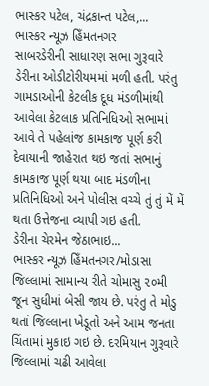ભાસ્કર પટેલ, ચંદ્રકાન્ત પટેલ,...
ભાસ્કર ન્યૂઝ હિઁમતનગર
સાબરડેરીની સાધારણ સભા ગુરૂવારે ડેરીના ઓડીટોરીયમમાં મળી હતી. પરંતુ ગામડાઓની કેટલીક દૂધ મંડળીમાંથી આવેલા કેટલાક પ્રતિનિધિઓ સભામાં આવે તે પહેલાંજ કામકાજ પૂર્ણ કરી દેવાયાની જાહેરાત થઇ જતાં સભાનું કામકાજ પૂર્ણ થયા બાદ મંડળીના પ્રતિનિધિઓ અને પોલીસ વચ્ચે તું તું મેં મેં થતા ઉત્તેજના વ્યાપી ગઇ હતી.
ડેરીના ચેરમેન જેઠાભાઇ...
ભાસ્કર ન્યૂઝ હિઁમતનગર/મોડાસા
જિલ્લામાં સામાન્ય રીતે ચોમાસુ ૨૦મી જૂન સુધીમાં બેસી જાય છે. પરંતુ તે મોડુ થતાં જિલ્લાના ખેડૂતો અને આમ જનતા ચિંતામાં મુકાઇ ગઇ છે. દરમિયાન ગુરૂવારે જિલ્લામાં ચઢી આવેલા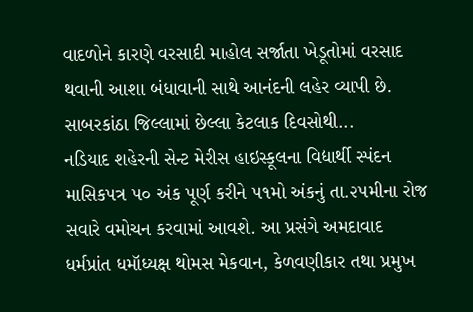વાદળોને કારણે વરસાદી માહોલ સર્જાતા ખેડૂતોમાં વરસાદ થવાની આશા બંધાવાની સાથે આનંદની લહેર વ્યાપી છે.
સાબરકાંઠા જિલ્લામાં છેલ્લા કેટલાક દિવસોથી...
નડિયાદ શહેરની સેન્ટ મેરીસ હાઇસ્કૂલના વિદ્યાર્થી સ્પંદન માસિકપત્ર ૫૦ અંક પૂર્ણ કરીને ૫૧મો અંકનું તા.૨૫મીના રોજ સવારે વમોચન કરવામાં આવશે. આ પ્રસંગે અમદાવાદ ધર્મપ્રાંત ધમૉધ્યક્ષ થોમસ મેકવાન, કેળવણીકાર તથા પ્રમુખ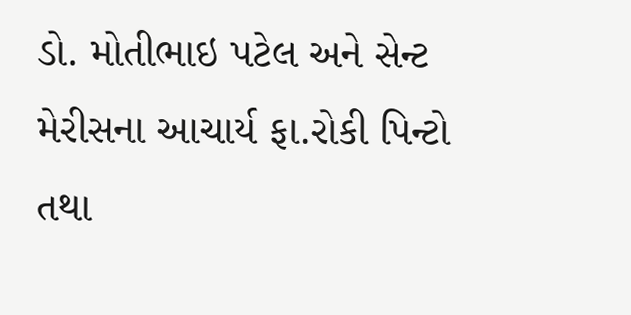ડો. મોતીભાઇ પટેલ અને સેન્ટ મેરીસના આચાર્ય ફા.રોકી પિન્ટો તથા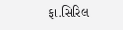ફા.સિરિલ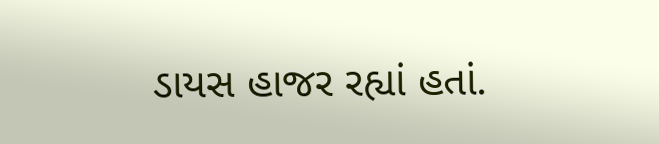ડાયસ હાજર રહ્યાં હતાં.